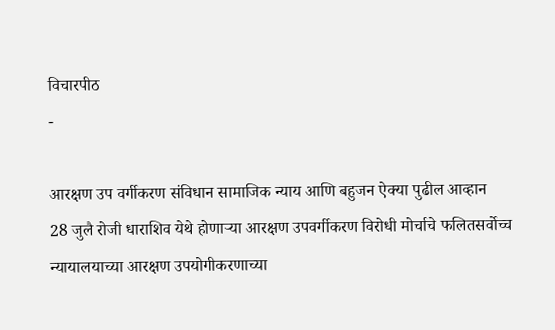विचारपीठ
-

आरक्षण उप वर्गीकरण संविधान सामाजिक न्याय आणि बहुजन ऐक्या पुढील आव्हान
28 जुलै रोजी धाराशिव येथे होणाऱ्या आरक्षण उपवर्गीकरण विरोधी मोर्चाचे फलितसर्वोच्च न्यायालयाच्या आरक्षण उपयोगीकरणाच्या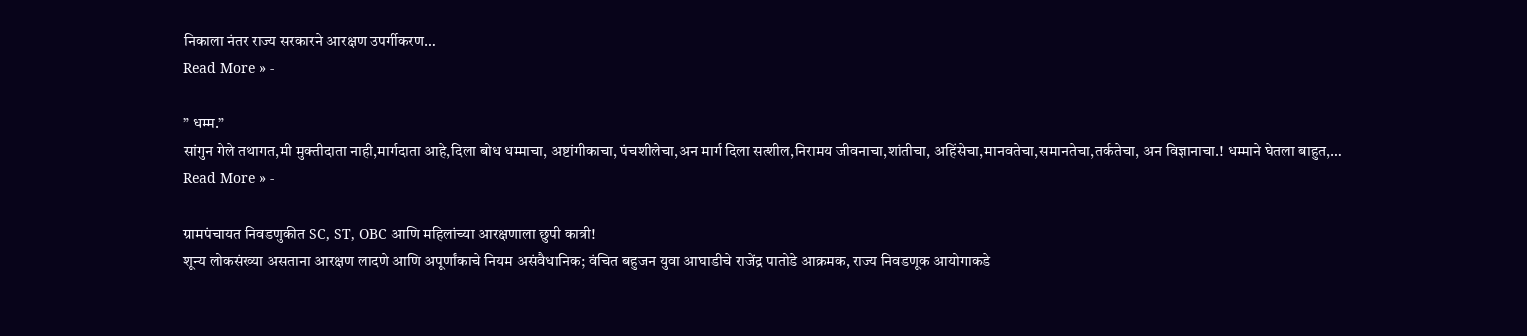निकाला नंतर राज्य सरकारने आरक्षण उपर्गीकरण…
Read More » -

” धम्म.”
सांगुन गेले तथागत,मी मुक्तीदाता नाही,मार्गदाता आहे,दिला बोध धम्माचा, अष्टांगीकाचा, पंचशीलेचा,अन मार्ग दिला सत्शील,निरामय जीवनाचा,शांतीचा, अहिंसेचा,मानवतेचा,समानतेचा,तर्कतेचा, अन विज्ञानाचा.! धम्माने घेतला बाहुत,…
Read More » -

ग्रामपंचायत निवडणुकीत SC, ST, OBC आणि महिलांच्या आरक्षणाला छुपी कात्री!
शून्य लोकसंख्या असताना आरक्षण लादणे आणि अपूर्णांकाचे नियम असंवैधानिक; वंचित बहुजन युवा आघाडीचे राजेंद्र पातोडे आक्रमक, राज्य निवडणूक आयोगाकडे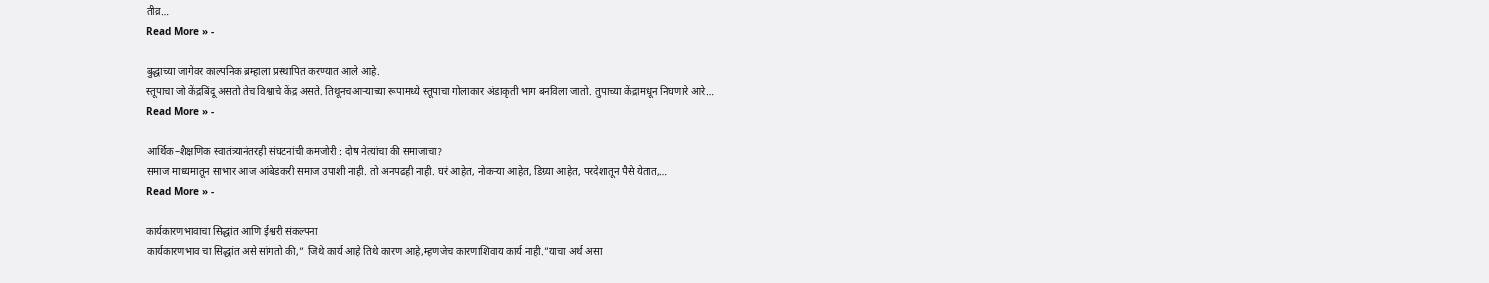तीव्र…
Read More » -

बुद्धाच्या जागेवर काल्पनिक ब्रम्हाला प्रस्थापित करण्यात आले आहे.
स्तूपाचा जो केंद्रबिंदू असतो तेच विश्वाचे केंद्र असते. तिथूनचआऱ्याच्या रूपामध्ये स्तूपाचा गोलाकार अंडाकृती भाग बनविला जातो. तुपाच्या केंद्रामधून निघणारे आरे…
Read More » -

आर्थिक–शैक्षणिक स्वातंत्र्यानंतरही संघटनांची कमजोरी : दोष नेत्यांचा की समाजाचा?
समाज माध्यमातून साभार आज आंबेडकरी समाज उपाशी नाही. तो अनपढही नाही. घरं आहेत, नोकऱ्या आहेत, डिग्र्या आहेत, परदेशातून पैसे येतात,…
Read More » -

कार्यकारणभावाचा सिद्धांत आणि ईश्वरी संकल्पना
कार्यकारणभाव चा सिद्धांत असे सांगतो की,” जिथे कार्य आहे तिथे कारण आहे,म्हणजेच कारणाशिवाय कार्य नाही.”याचा अर्थ असा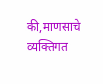की,माणसाचे व्यक्तिगत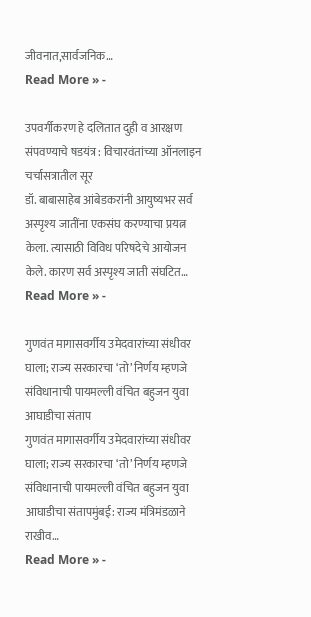जीवनात,सार्वजनिक…
Read More » -

उपवर्गीकरण हे दलितात दुही व आरक्षण संपवण्याचे षडयंत्र : विचारवंतांच्या ऑनलाइन चर्चासत्रातील सूर
डॉ. बाबासाहेब आंबेडकरांनी आयुष्यभर सर्व अस्पृश्य जातींना एकसंघ करण्याचा प्रयत्न केला. त्यासाठी विविध परिषदेचे आयोजन केले. कारण सर्व अस्पृश्य जाती संघटित…
Read More » -

गुणवंत मागासवर्गीय उमेदवारांच्या संधीवर घाला; राज्य सरकारचा ‘तो’ निर्णय म्हणजे संविधानाची पायमल्ली वंचित बहुजन युवा आघाडीचा संताप
गुणवंत मागासवर्गीय उमेदवारांच्या संधीवर घाला; राज्य सरकारचा ‘तो’ निर्णय म्हणजे संविधानाची पायमल्ली वंचित बहुजन युवा आघाडीचा संतापमुंबई: राज्य मंत्रिमंडळाने राखीव…
Read More » -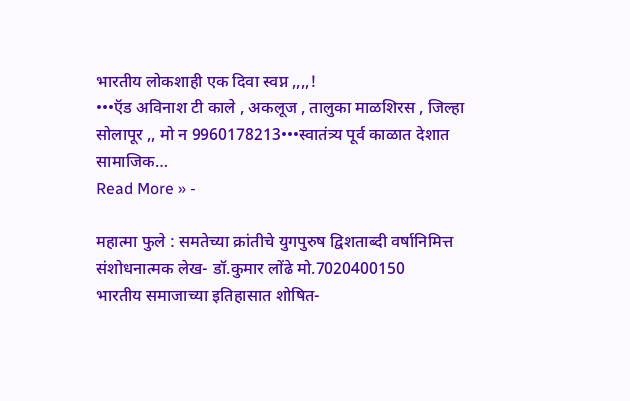भारतीय लोकशाही एक दिवा स्वप्न ,,,,!
•••ऍड अविनाश टी काले , अकलूज , तालुका माळशिरस , जिल्हा सोलापूर ,, मो न 9960178213•••स्वातंत्र्य पूर्व काळात देशात सामाजिक…
Read More » -

महात्मा फुले : समतेच्या क्रांतीचे युगपुरुष द्विशताब्दी वर्षानिमित्त संशोधनात्मक लेख- डॉ.कुमार लोंढे मो.7020400150
भारतीय समाजाच्या इतिहासात शोषित-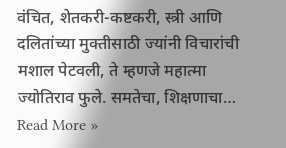वंचित, शेतकरी-कष्टकरी, स्त्री आणि दलितांच्या मुक्तीसाठी ज्यांनी विचारांची मशाल पेटवली, ते म्हणजे महात्मा ज्योतिराव फुले. समतेचा, शिक्षणाचा…
Read More »